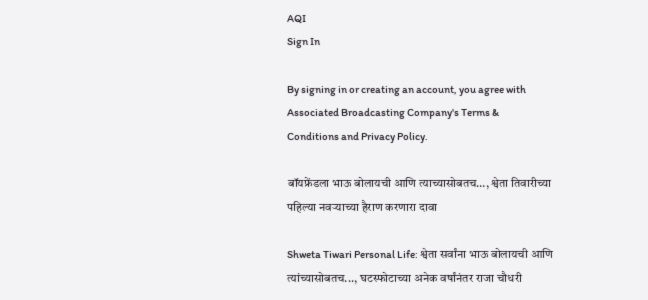AQI
Sign In

By signing in or creating an account, you agree with Associated Broadcasting Company's Terms & Conditions and Privacy Policy.

बॉयफ्रेंडला भाऊ बोलायची आणि त्याच्यासोबतच…, श्वेता तिवारीच्या पहिल्या नवऱ्याच्या हैराण करणारा दावा

Shweta Tiwari Personal Life: श्वेता सर्वांना भाऊ बोलायची आणि त्यांच्यासोबतच..., घटस्फोटाच्या अनेक वर्षांनंतर राजा चौधरी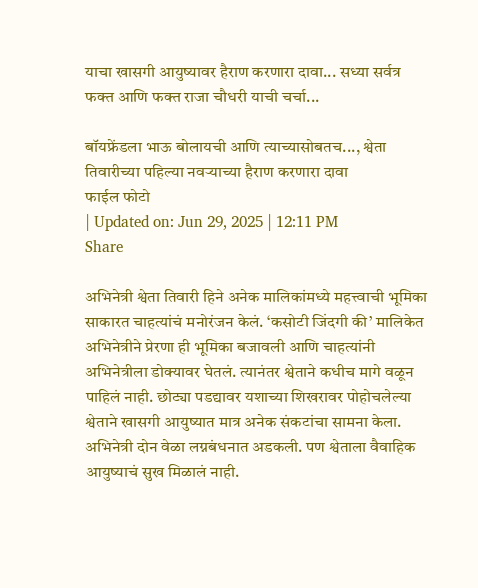याचा खासगी आयुष्यावर हैराण करणारा दावा... सध्या सर्वत्र फक्त आणि फक्त राजा चौधरी याची चर्चा...

बॉयफ्रेंडला भाऊ बोलायची आणि त्याच्यासोबतच..., श्वेता तिवारीच्या पहिल्या नवऱ्याच्या हैराण करणारा दावा
फाईल फोटो
| Updated on: Jun 29, 2025 | 12:11 PM
Share

अभिनेत्री श्वेता तिवारी हिने अनेक मालिकांमध्ये महत्त्वाची भूमिका साकारत चाहत्यांचं मनोरंजन केलं. ‘कसोटी जिंदगी की’ मालिकेत अभिनेत्रीने प्रेरणा ही भूमिका बजावली आणि चाहत्यांनी अभिनेत्रीला डोक्यावर घेतलं. त्यानंतर श्वेताने कधीच मागे वळून पाहिलं नाही. छोट्या पडद्यावर यशाच्या शिखरावर पोहोचलेल्या श्वेताने खासगी आयुष्यात मात्र अनेक संकटांचा सामना केला. अभिनेत्री दोन वेळा लग्नबंधनात अडकली. पण श्वेताला वैवाहिक आयुष्याचं सुख मिळालं नाही.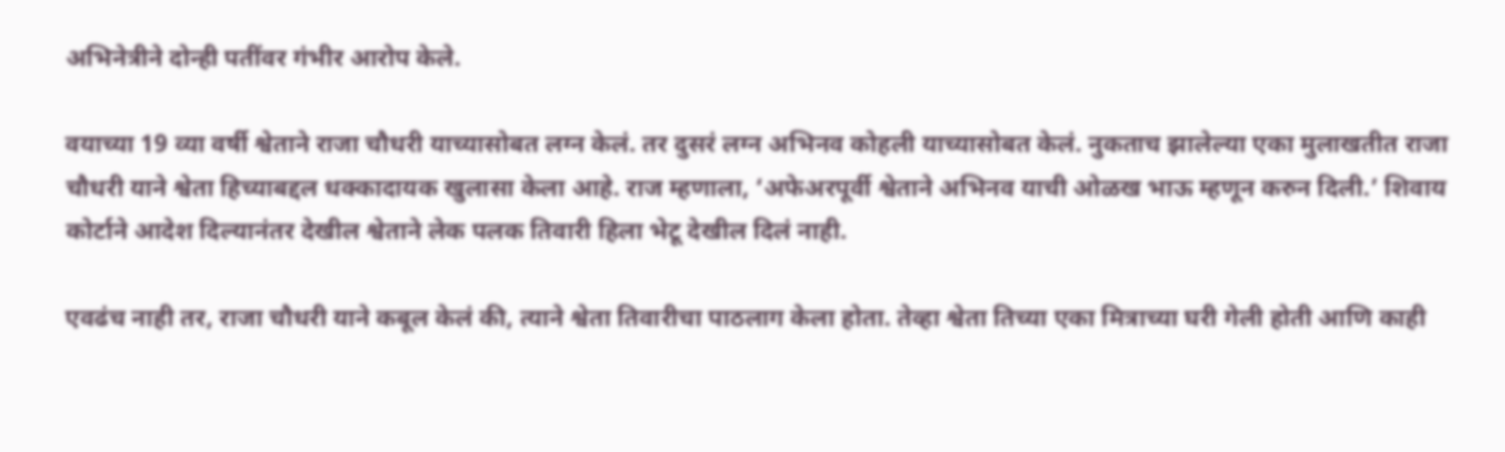अभिनेत्रीने दोन्ही पतींवर गंभीर आरोप केले.

वयाच्या 19 व्या वर्षी श्वेताने राजा चौधरी याच्यासोबत लग्न केलं. तर दुसरं लग्न अभिनव कोहली याच्यासोबत केलं. नुकताच झालेल्या एका मुलाखतीत राजा चौधरी याने श्वेता हिच्याबद्दल धक्कादायक खुलासा केला आहे. राज म्हणाला, ‘अफेअरपूर्वी श्वेताने अभिनव याची ओळख भाऊ म्हणून करुन दिली.’ शिवाय कोर्टाने आदेश दिल्यानंतर देखील श्वेताने लेक पलक तिवारी हिला भेटू देखील दिलं नाही.

एवढंच नाही तर, राजा चौधरी याने कबूल केलं की, त्याने श्वेता तिवारीचा पाठलाग केला होता. तेव्हा श्वेता तिच्या एका मित्राच्या घरी गेली होती आणि काही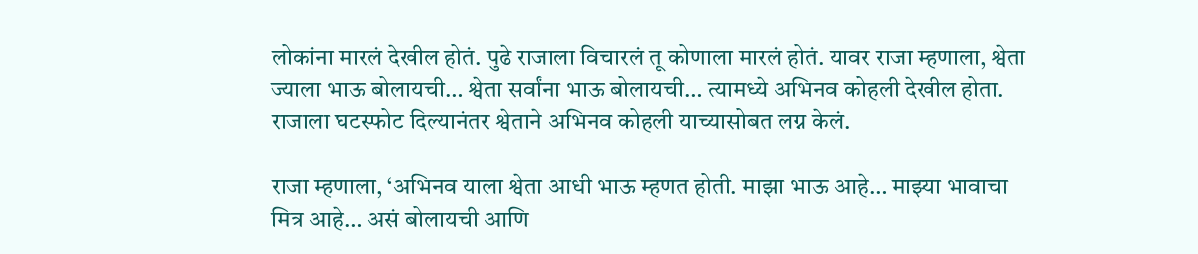लोकांना मारलं देखील होतं. पुढे राजाला विचारलं तू कोणाला मारलं होतं. यावर राजा म्हणाला, श्वेता ज्याला भाऊ बोलायची… श्वेता सर्वांना भाऊ बोलायची… त्यामध्ये अभिनव कोहली देखील होता. राजाला घटस्फोट दिल्यानंतर श्वेताने अभिनव कोहली याच्यासोबत लग्न केलं.

राजा म्हणाला, ‘अभिनव याला श्वेता आधी भाऊ म्हणत होती. माझा भाऊ आहे… माझ्या भावाचा मित्र आहे… असं बोलायची आणि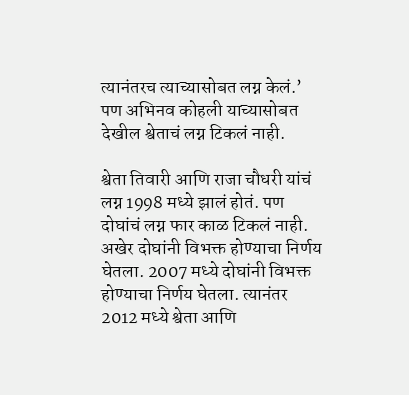त्यानंतरच त्याच्यासोबत लग्न केलं.’ पण अभिनव कोहली याच्यासोबत देखील श्वेताचं लग्न टिकलं नाही.

श्वेता तिवारी आणि राजा चौधरी यांचं लग्न 1998 मध्ये झालं होतं. पण दोघांचं लग्न फार काळ टिकलं नाही. अखेर दोघांनी विभक्त होण्याचा निर्णय घेतला. 2007 मध्ये दोघांनी विभक्त होण्याचा निर्णय घेतला. त्यानंतर 2012 मध्ये श्वेता आणि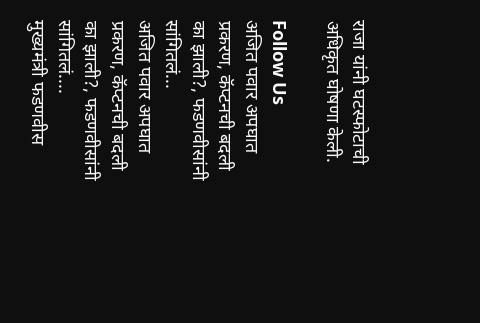राजा यांनी घटस्फोटाची अधिकृत घोषणा केली.

Follow Us
अजित पवार अपघात प्रकरण, कॅप्टनची बदली का झाली?, फडणवीसांनी सांगितलं...
अजित पवार अपघात प्रकरण, कॅप्टनची बदली का झाली?, फडणवीसांनी सांगितलं....
मुख्यमंत्री फडणवीस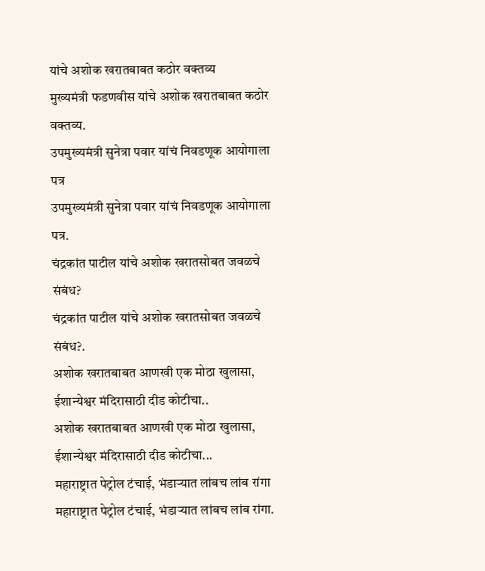यांचे अशोक खरातबाबत कठोर वक्तव्य
मुख्यमंत्री फडणवीस यांचे अशोक खरातबाबत कठोर वक्तव्य.
उपमुख्यमंत्री सुनेत्रा पवार यांचं निवडणूक आयोगाला पत्र
उपमुख्यमंत्री सुनेत्रा पवार यांचं निवडणूक आयोगाला पत्र.
चंद्रकांत पाटील यांचे अशोक खरातसोबत जवळचे संबंध?
चंद्रकांत पाटील यांचे अशोक खरातसोबत जवळचे संबंध?.
अशोक खरातबाबत आणखी एक मोठा खुलासा, ईशान्येश्वर मंदिरासाठी दीड कोटीचा..
अशोक खरातबाबत आणखी एक मोठा खुलासा, ईशान्येश्वर मंदिरासाठी दीड कोटीचा...
महाराष्ट्रात पेट्रोल टंचाई, भंडाऱ्यात लांबच लांब रांगा
महाराष्ट्रात पेट्रोल टंचाई, भंडाऱ्यात लांबच लांब रांगा.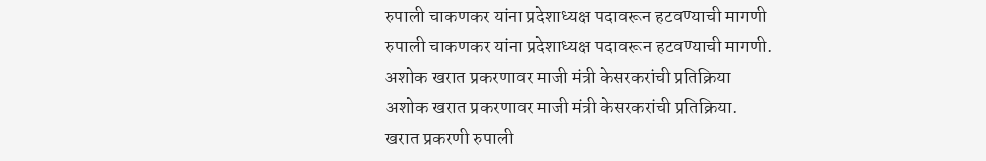रुपाली चाकणकर यांना प्रदेशाध्यक्ष पदावरून हटवण्याची मागणी
रुपाली चाकणकर यांना प्रदेशाध्यक्ष पदावरून हटवण्याची मागणी.
अशोक खरात प्रकरणावर माजी मंत्री केसरकरांची प्रतिक्रिया
अशोक खरात प्रकरणावर माजी मंत्री केसरकरांची प्रतिक्रिया.
खरात प्रकरणी रुपाली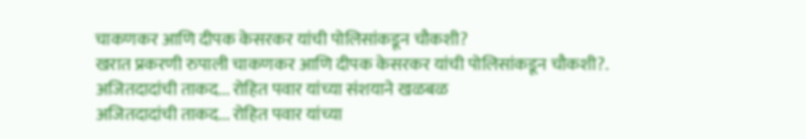चाकणकर आणि दीपक केसरकर यांची पोलिसांकडून चौकशी?
खरात प्रकरणी रुपाली चाकणकर आणि दीपक केसरकर यांची पोलिसांकडून चौकशी?.
अजितदादांची ताकद... रोहित पवार यांच्या संशयाने खळबळ
अजितदादांची ताकद... रोहित पवार यांच्या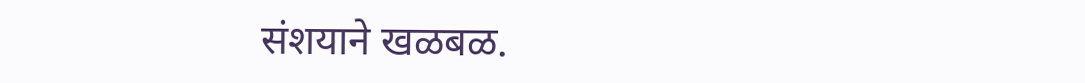संशयाने खळबळ.